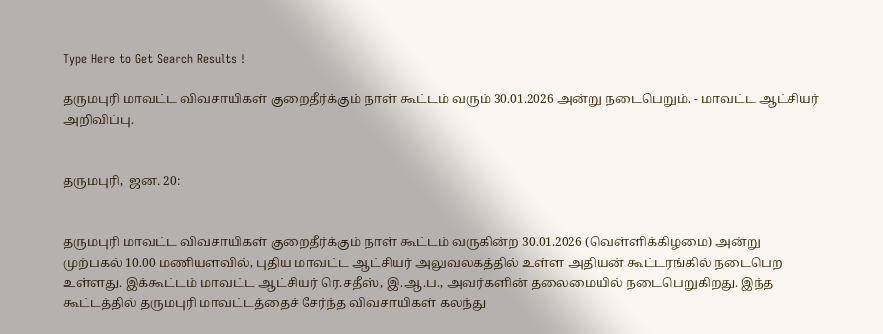Type Here to Get Search Results !

தருமபுரி மாவட்ட விவசாயிகள் குறைதீர்க்கும் நாள் கூட்டம் வரும் 30.01.2026 அன்று நடைபெறும். - மாவட்ட ஆட்சியர் அறிவிப்பு.


தருமபுரி,  ஜன. 20:


தருமபுரி மாவட்ட விவசாயிகள் குறைதீர்க்கும் நாள் கூட்டம் வருகின்ற 30.01.2026 (வெள்ளிக்கிழமை) அன்று முற்பகல் 10.00 மணியளவில், புதிய மாவட்ட ஆட்சியர் அலுவலகத்தில் உள்ள அதியன் கூட்டரங்கில் நடைபெற உள்ளது. இக்கூட்டம் மாவட்ட ஆட்சியர் ரெ.சதீஸ், இ.ஆ.ப., அவர்களின் தலைமையில் நடைபெறுகிறது. இந்த கூட்டத்தில் தருமபுரி மாவட்டத்தைச் சேர்ந்த விவசாயிகள் கலந்து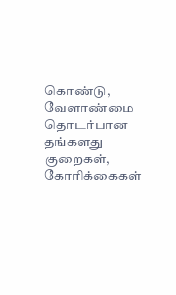கொண்டு, வேளாண்மை தொடர்பான தங்களது குறைகள், கோரிக்கைகள்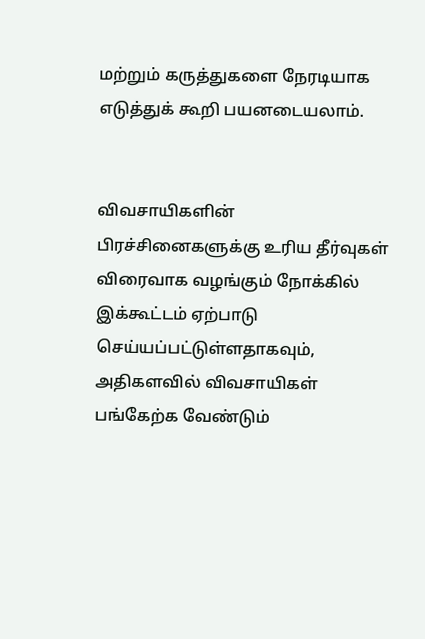மற்றும் கருத்துகளை நேரடியாக எடுத்துக் கூறி பயனடையலாம்.


விவசாயிகளின் பிரச்சினைகளுக்கு உரிய தீர்வுகள் விரைவாக வழங்கும் நோக்கில் இக்கூட்டம் ஏற்பாடு செய்யப்பட்டுள்ளதாகவும், அதிகளவில் விவசாயிகள் பங்கேற்க வேண்டும்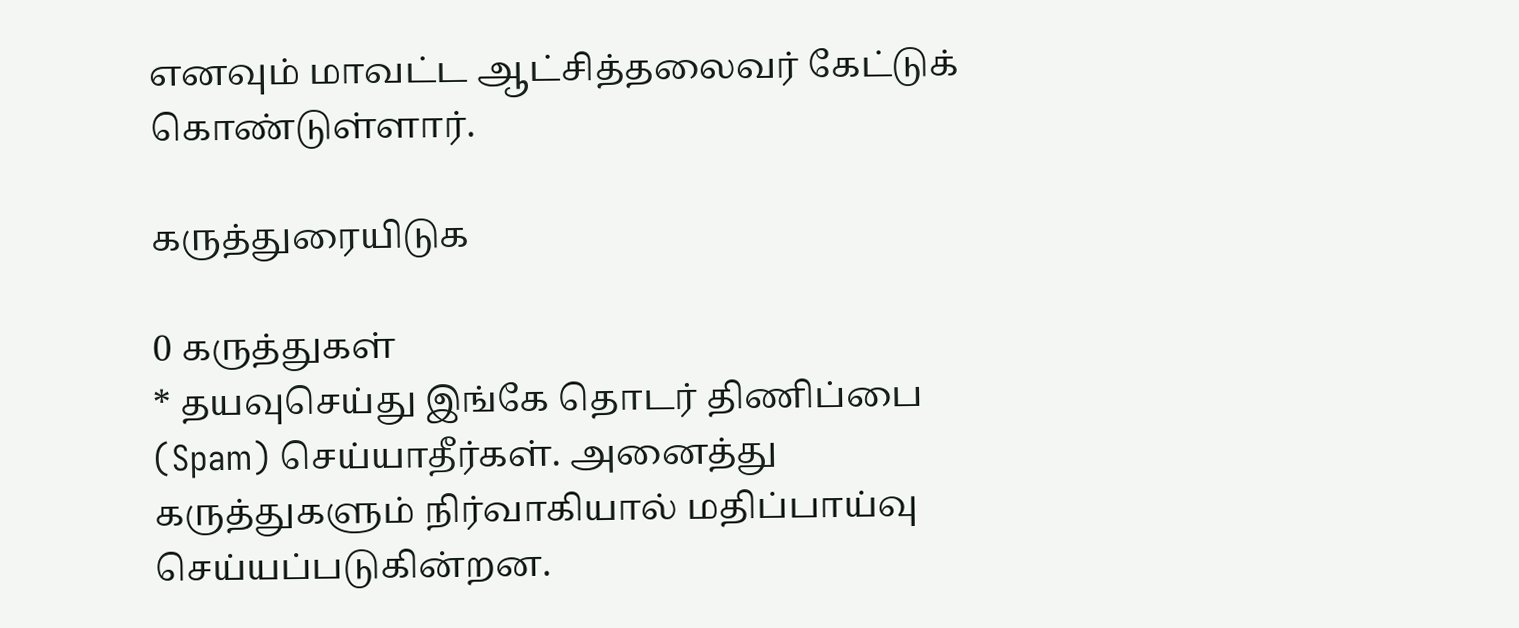எனவும் மாவட்ட ஆட்சித்தலைவர் கேட்டுக் கொண்டுள்ளார்.

கருத்துரையிடுக

0 கருத்துகள்
* தயவுசெய்து இங்கே தொடர் திணிப்பை (Spam) செய்யாதீர்கள். அனைத்து கருத்துகளும் நிர்வாகியால் மதிப்பாய்வு செய்யப்படுகின்றன.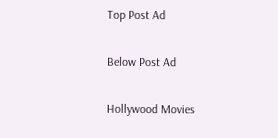Top Post Ad

Below Post Ad

Hollywood Movies